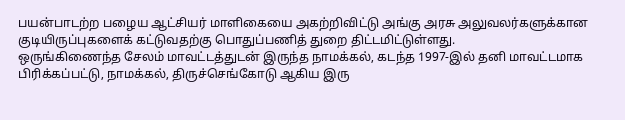பயன்பாடற்ற பழைய ஆட்சியர் மாளிகையை அகற்றிவிட்டு அங்கு அரசு அலுவலர்களுக்கான குடியிருப்புகளைக் கட்டுவதற்கு பொதுப்பணித் துறை திட்டமிட்டுள்ளது.
ஒருங்கிணைந்த சேலம் மாவட்டத்துடன் இருந்த நாமக்கல், கடந்த 1997-இல் தனி மாவட்டமாக பிரிக்கப்பட்டு, நாமக்கல், திருச்செங்கோடு ஆகிய இரு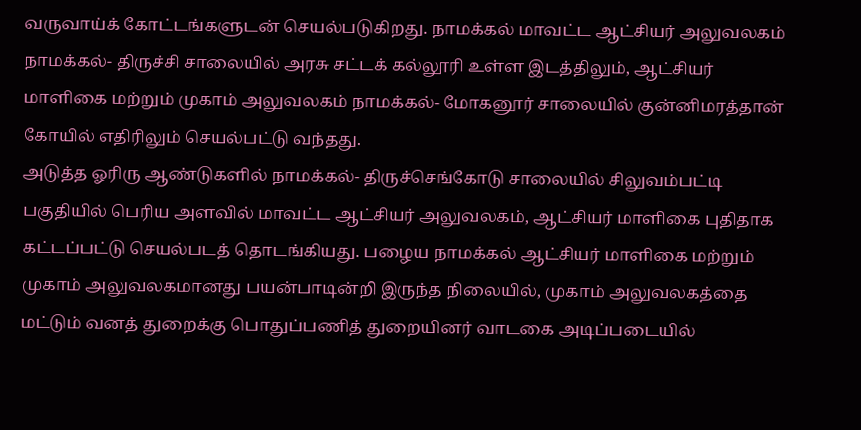வருவாய்க் கோட்டங்களுடன் செயல்படுகிறது. நாமக்கல் மாவட்ட ஆட்சியர் அலுவலகம் நாமக்கல்- திருச்சி சாலையில் அரசு சட்டக் கல்லூரி உள்ள இடத்திலும், ஆட்சியர் மாளிகை மற்றும் முகாம் அலுவலகம் நாமக்கல்- மோகனூர் சாலையில் குன்னிமரத்தான் கோயில் எதிரிலும் செயல்பட்டு வந்தது.
அடுத்த ஓரிரு ஆண்டுகளில் நாமக்கல்- திருச்செங்கோடு சாலையில் சிலுவம்பட்டி பகுதியில் பெரிய அளவில் மாவட்ட ஆட்சியர் அலுவலகம், ஆட்சியர் மாளிகை புதிதாக கட்டப்பட்டு செயல்படத் தொடங்கியது. பழைய நாமக்கல் ஆட்சியர் மாளிகை மற்றும் முகாம் அலுவலகமானது பயன்பாடின்றி இருந்த நிலையில், முகாம் அலுவலகத்தை மட்டும் வனத் துறைக்கு பொதுப்பணித் துறையினர் வாடகை அடிப்படையில்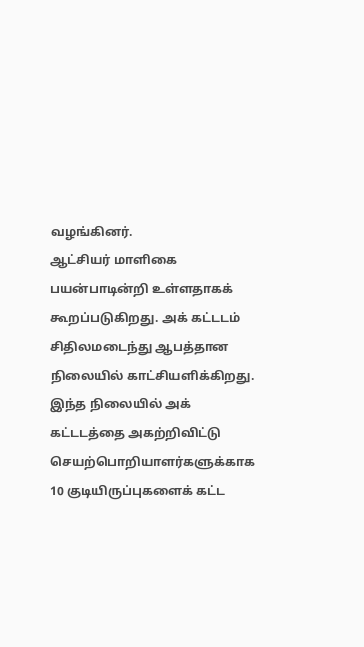வழங்கினர்.
ஆட்சியர் மாளிகை பயன்பாடின்றி உள்ளதாகக் கூறப்படுகிறது. அக் கட்டடம் சிதிலமடைந்து ஆபத்தான நிலையில் காட்சியளிக்கிறது. இந்த நிலையில் அக் கட்டடத்தை அகற்றிவிட்டு செயற்பொறியாளர்களுக்காக 10 குடியிருப்புகளைக் கட்ட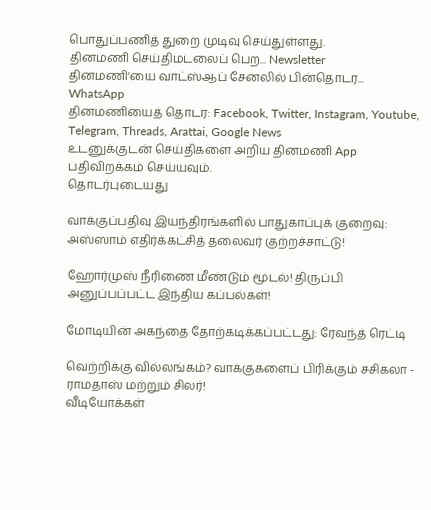பொதுப்பணித் துறை முடிவு செய்துள்ளது.
தினமணி செய்திமடலைப் பெற... Newsletter
தினமணி'யை வாட்ஸ்ஆப் சேனலில் பின்தொடர... WhatsApp
தினமணியைத் தொடர: Facebook, Twitter, Instagram, Youtube, Telegram, Threads, Arattai, Google News
உடனுக்குடன் செய்திகளை அறிய தினமணி App பதிவிறக்கம் செய்யவும்.
தொடர்புடையது

வாக்குப்பதிவு இயந்திரங்களில் பாதுகாப்புக் குறைவு: அஸ்ஸாம் எதிர்க்கட்சித் தலைவர் குற்றச்சாட்டு!

ஹோர்முஸ் நீரிணை மீண்டும் மூடல்! திருப்பி அனுப்பப்பட்ட இந்திய கப்பல்கள்!

மோடியின் அகந்தை தோற்கடிக்கப்பட்டது: ரேவந்த் ரெட்டி

வெற்றிக்கு வில்லங்கம்? வாக்குகளைப் பிரிக்கும் சசிகலா - ராமதாஸ் மற்றும் சிலர்!
வீடியோக்கள்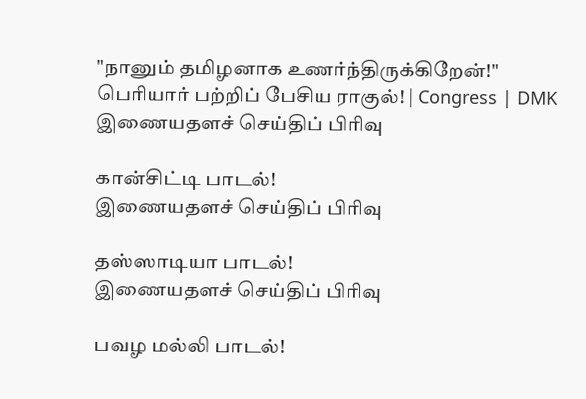"நானும் தமிழனாக உணர்ந்திருக்கிறேன்!" பெரியார் பற்றிப் பேசிய ராகுல்! | Congress | DMK
இணையதளச் செய்திப் பிரிவு

கான்சிட்டி பாடல்!
இணையதளச் செய்திப் பிரிவு

தஸ்ஸாடியா பாடல்!
இணையதளச் செய்திப் பிரிவு

பவழ மல்லி பாடல்!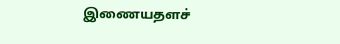இணையதளச்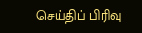செய்திப் பிரிவு